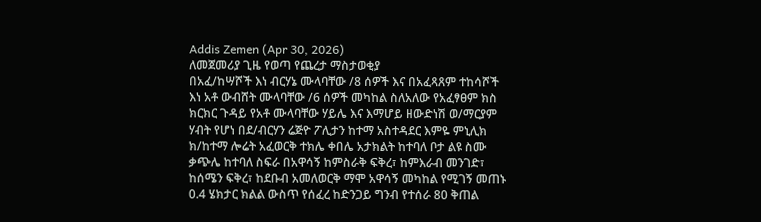Addis Zemen (Apr 30, 2026)
ለመጀመሪያ ጊዜ የወጣ የጨረታ ማስታወቂያ
በአፈ/ከሣሾች እነ ብርሃኔ ሙላባቸው /8 ሰዎች እና በአፈጻጸም ተከሳሾች እነ አቶ ውብሸት ሙላባቸው /6 ሰዎች መካከል ስለአለው የአፈፃፀም ክስ ክርክር ጉዳይ የአቶ ሙላባቸው ሃይሌ እና እማሆይ ዘውድነሽ ወ/ማርያም ሃብት የሆነ በደ/ብርሃን ሬጅዮ ፖሊታን ከተማ አስተዳደር እምዬ ምኒሊክ ክ/ከተማ ሎሬት አፈወርቅ ተክሌ ቀበሌ አታክልት ከተባለ ቦታ ልዩ ስሙ ቃጭሌ ከተባለ ስፍራ በአዋሳኝ ከምስራቅ ፍቅረ፣ ከምእራብ መንገድ፣ ከሰሜን ፍቅረ፣ ከደቡብ አመለወርቅ ማሞ አዋሳኝ መካከል የሚገኝ መጠኑ 0.4 ሄክታር ክልል ውስጥ የሰፈረ ከድንጋይ ግንብ የተሰራ 80 ቅጠል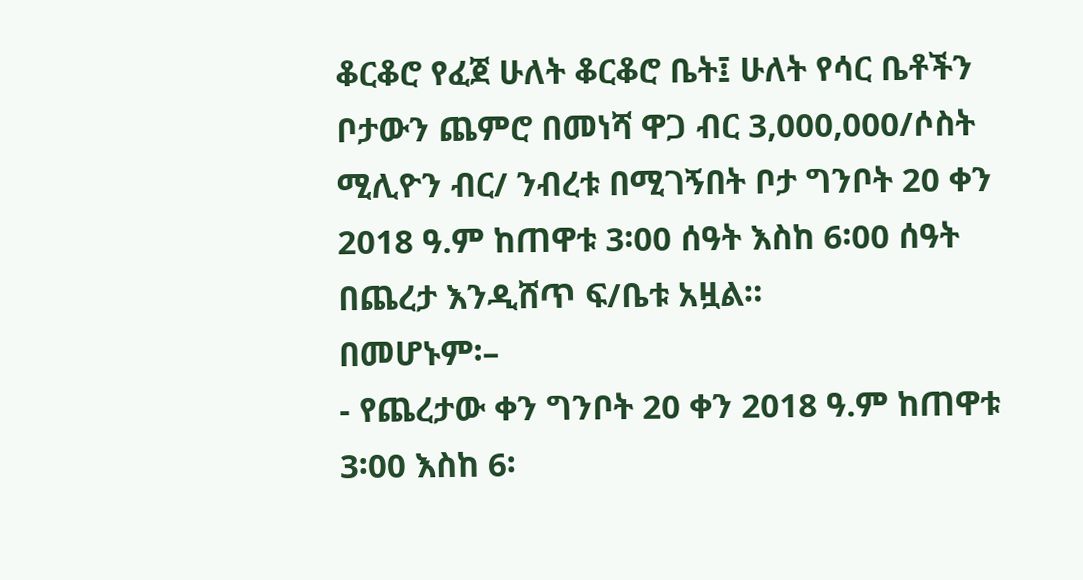ቆርቆሮ የፈጀ ሁለት ቆርቆሮ ቤት፤ ሁለት የሳር ቤቶችን ቦታውን ጨምሮ በመነሻ ዋጋ ብር 3,000,000/ሶስት ሚሊዮን ብር/ ንብረቱ በሚገኝበት ቦታ ግንቦት 20 ቀን 2018 ዓ.ም ከጠዋቱ 3፡00 ሰዓት እስከ 6፡00 ሰዓት በጨረታ እንዲሸጥ ፍ/ቤቱ አዟል።
በመሆኑም፡–
- የጨረታው ቀን ግንቦት 20 ቀን 2018 ዓ.ም ከጠዋቱ 3፡00 እስከ 6፡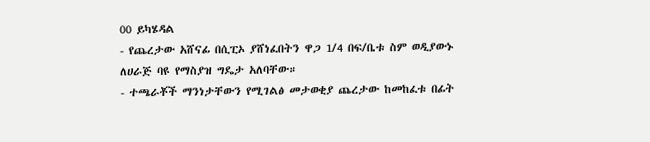00 ይካሄዳል
- የጨረታው አሸናፊ በሲፒኦ ያሸነፈበትን ዋጋ 1/4 በፍ/ቤቱ ስም ወዲያውኑ ለሀራጅ ባዩ የማስያዝ ግዴታ አለባቸው።
- ተጫራቾች ማንነታቸውን የሚገልፅ መታወቂያ ጨረታው ከመከፈቱ በፊት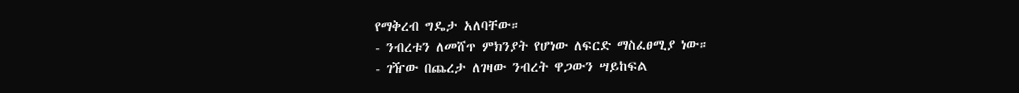የማቅረብ ግዴታ አለባቸው።
- ንብረቱን ለመሸጥ ምክንያት የሆነው ለፍርድ ማስፈፀሚያ ነው።
- ገዥው በጨረታ ለገዛው ንብረት ዋጋውን ሣይከፍል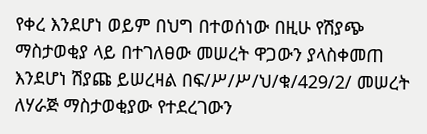የቀረ እንደሆነ ወይም በህግ በተወሰነው በዚሁ የሽያጭ ማስታወቂያ ላይ በተገለፀው መሠረት ዋጋውን ያላስቀመጠ እንደሆነ ሽያጩ ይሠረዛል በፍ/ሥ/ሥ/ህ/ቁ/429/2/ መሠረት ለሃራጅ ማስታወቂያው የተደረገውን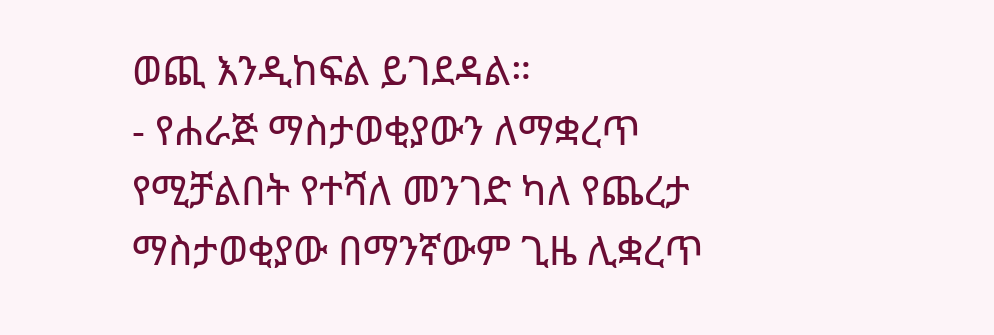ወጪ እንዲከፍል ይገደዳል።
- የሐራጅ ማስታወቂያውን ለማቋረጥ የሚቻልበት የተሻለ መንገድ ካለ የጨረታ ማስታወቂያው በማንኛውም ጊዜ ሊቋረጥ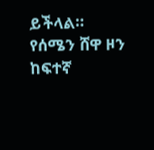ይችላል።
የሰሜን ሸዋ ዞን ከፍተኛ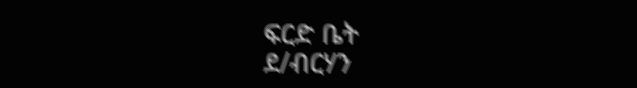ፍርድ ቤት
ደ/ብርሃን